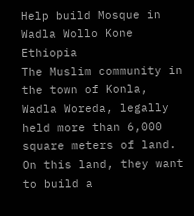Help build Mosque in Wadla Wollo Kone Ethiopia
The Muslim community in the town of Konla, Wadla Woreda, legally held more than 6,000 square meters of land. On this land, they want to build a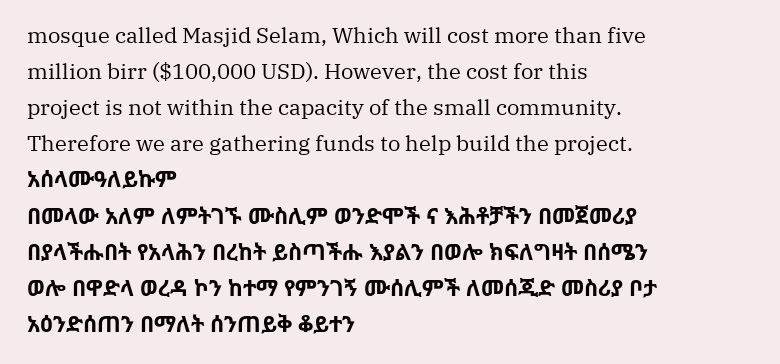mosque called Masjid Selam, Which will cost more than five million birr ($100,000 USD). However, the cost for this project is not within the capacity of the small community. Therefore we are gathering funds to help build the project.
አሰላሙዓለይኩም
በመላው አለም ለምትገኙ ሙስሊም ወንድሞች ና እሕቶቻችን በመጀመሪያ በያላችሑበት የአላሕን በረከት ይስጣችሑ እያልን በወሎ ክፍለግዛት በሰሜን ወሎ በዋድላ ወረዳ ኮን ከተማ የምንገኝ ሙሰሊምች ለመሰጂድ መስሪያ ቦታ አዕንድሰጠን በማለት ሰንጠይቅ ቆይተን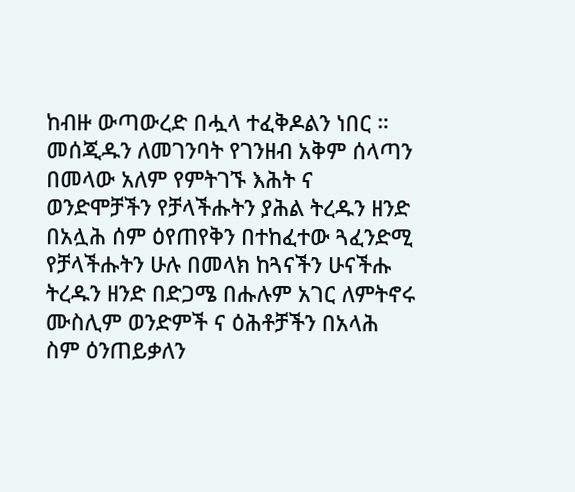ከብዙ ውጣውረድ በሗላ ተፈቅዶልን ነበር ። መሰጂዱን ለመገንባት የገንዘብ አቅም ሰላጣን በመላው አለም የምትገኙ እሕት ና ወንድሞቻችን የቻላችሑትን ያሕል ትረዱን ዘንድ በአሏሕ ሰም ዕየጠየቅን በተከፈተው ጓፈንድሚ የቻላችሑትን ሁሉ በመላክ ከጓናችን ሁናችሑ ትረዱን ዘንድ በድጋሜ በሑሉም አገር ለምትኖሩ ሙስሊም ወንድምች ና ዕሕቶቻችን በአላሕ ስም ዕንጠይቃለን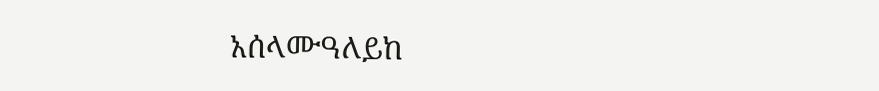አሰላሙዓለይከ